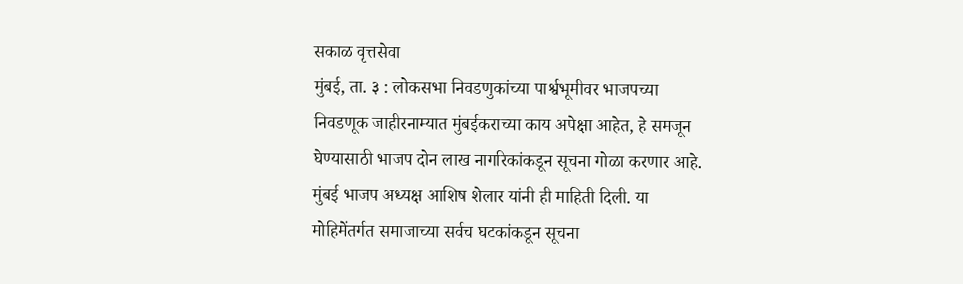सकाळ वृत्तसेवा
मुंबई, ता. ३ : लोकसभा निवडणुकांच्या पार्श्वभूमीवर भाजपच्या निवडणूक जाहीरनाम्यात मुंबईकराच्या काय अपेक्षा आहेत, हे समजून घेण्यासाठी भाजप दोन लाख नागरिकांकडून सूचना गोळा करणार आहे. मुंबई भाजप अध्यक्ष आशिष शेलार यांनी ही माहिती दिली. या मोहिमेंतर्गत समाजाच्या सर्वच घटकांकडून सूचना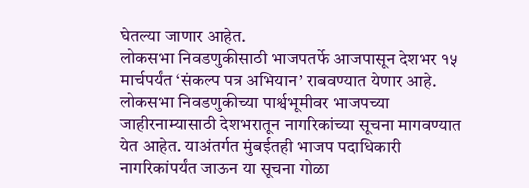घेतल्या जाणार आहेत.
लोकसभा निवडणुकीसाठी भाजपतर्फे आजपासून देशभर १५ मार्चपर्यंत ‘संकल्प पत्र अभियान’ राबवण्यात येणार आहे. लोकसभा निवडणुकीच्या पार्श्वभूमीवर भाजपच्या जाहीरनाम्यासाठी देशभरातून नागरिकांच्या सूचना मागवण्यात येत आहेत. याअंतर्गत मुंबईतही भाजप पदाधिकारी नागरिकांपर्यंत जाऊन या सूचना गोळा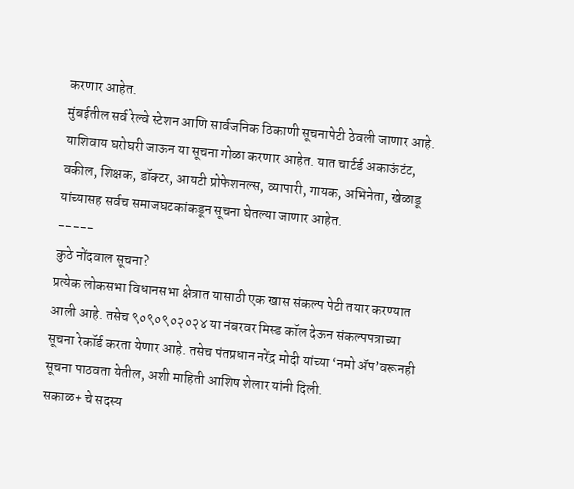करणार आहेत.
मुंबईतील सर्व रेल्वे स्टेशन आणि सार्वजनिक ठिकाणी सूचनापेटी ठेवली जाणार आहे. याशिवाय घरोघरी जाऊन या सूचना गोळा करणार आहेत. यात चार्टर्ड अकाऊंटंट, वकील, शिक्षक, डॉक्टर, आयटी प्रोफेशनल्स, व्यापारी, गायक, अभिनेता, खेळाडू यांच्यासह सर्वच समाजघटकांकडून सूचना घेतल्या जाणार आहेत.
-----
कुठे नोंदवाल सूचना?
प्रत्येक लोकसभा विधानसभा क्षेत्रात यासाठी एक खास संकल्प पेटी तयार करण्यात आली आहे. तसेच ९०९०९०२०२४ या नंबरवर मिस्ड कॉल देऊन संकल्पपत्राच्या सूचना रेकॉर्ड करता येणार आहे. तसेच पंतप्रधान नरेंद्र मोदी यांच्या ‘नमो ॲप’वरूनही सूचना पाठवता येतील, अशी माहिती आशिष शेलार यांनी दिली.
सकाळ+ चे सदस्य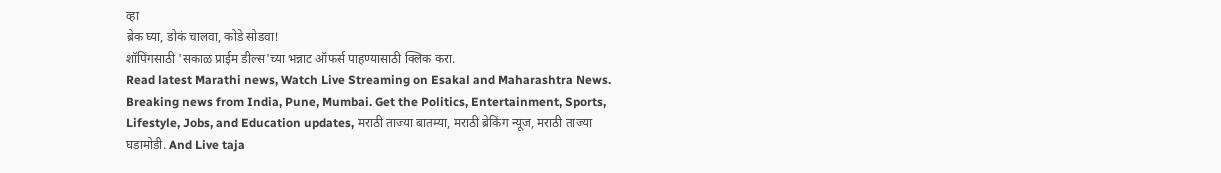व्हा
ब्रेक घ्या, डोकं चालवा, कोडे सोडवा!
शॉपिंगसाठी 'सकाळ प्राईम डील्स'च्या भन्नाट ऑफर्स पाहण्यासाठी क्लिक करा.
Read latest Marathi news, Watch Live Streaming on Esakal and Maharashtra News. Breaking news from India, Pune, Mumbai. Get the Politics, Entertainment, Sports, Lifestyle, Jobs, and Education updates, मराठी ताज्या बातम्या, मराठी ब्रेकिंग न्यूज, मराठी ताज्या घडामोडी. And Live taja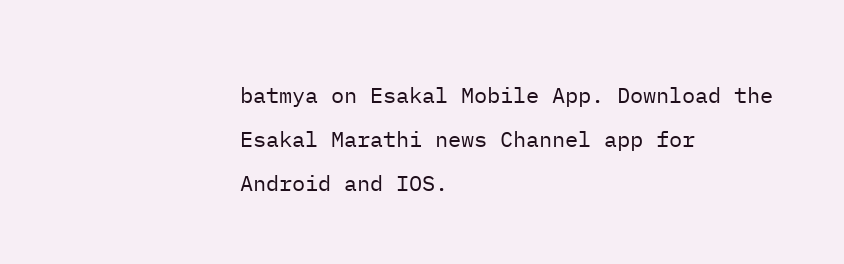batmya on Esakal Mobile App. Download the Esakal Marathi news Channel app for Android and IOS.